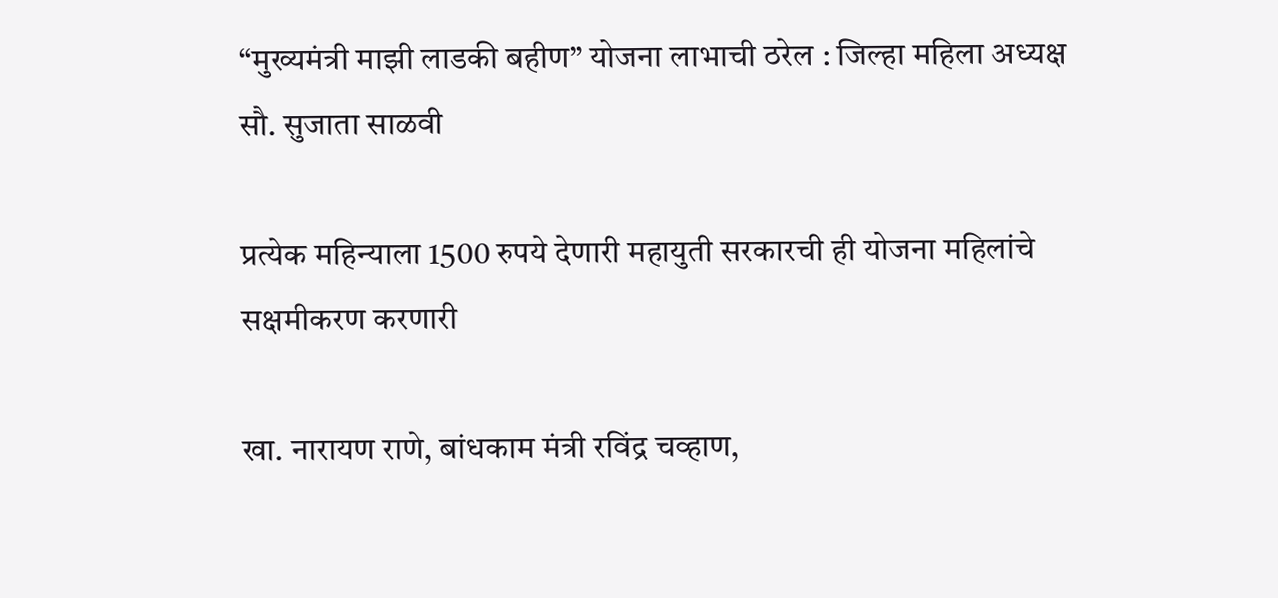“मुख्यमंत्री माझी लाडकी बहीण” योजना लाभाची ठरेल : जिल्हा महिला अध्यक्ष सौ. सुजाता साळवी

प्रत्येक महिन्याला 1500 रुपये देणारी महायुती सरकारची ही योजना महिलांचे सक्षमीकरण करणारी

खा. नारायण राणे, बांधकाम मंत्री रविंद्र चव्हाण,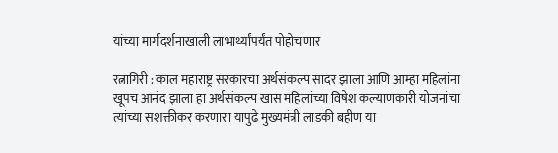यांच्या मार्गदर्शनाखाली लाभार्थ्यांपर्यंत पोहोचणार

रत्नागिरी : काल महाराष्ट्र सरकारचा अर्थसंकल्प सादर झाला आणि आम्हा महिलांना खूपच आनंद झाला हा अर्थसंकल्प खास महिलांच्या विषेश कल्याणकारी योजनांचा त्यांच्या सशक्तीकर करणारा यापुढे मुख्यमंत्री लाडकी बहीण या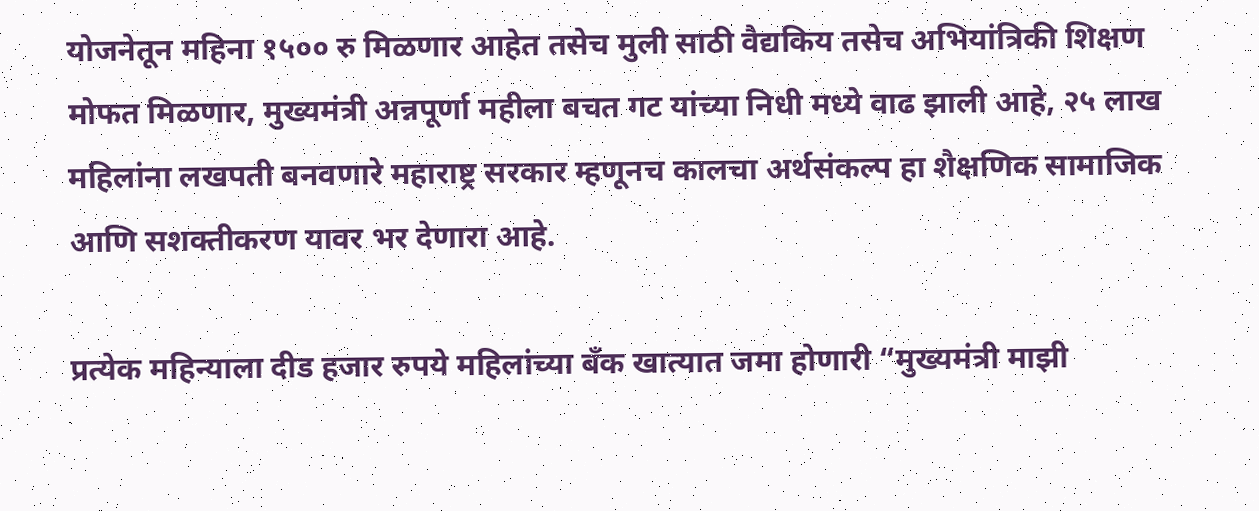योजनेतून महिना १५०० रु मिळणार आहेत तसेच मुली साठी वैद्यकिय तसेच अभियांत्रिकी शिक्षण मोफत मिळणार, मुख्यमंत्री अन्नपूर्णा महीला बचत गट यांच्या निधी मध्ये वाढ झाली आहे, २५ लाख महिलांना लखपती बनवणारे महाराष्ट्र सरकार म्हणूनच कालचा अर्थसंकल्प हा शैक्षणिक सामाजिक आणि सशक्तीकरण यावर भर देणारा आहे.

प्रत्येक महिन्याला दीड हजार रुपये महिलांच्या बँक खात्यात जमा होणारी “मुख्यमंत्री माझी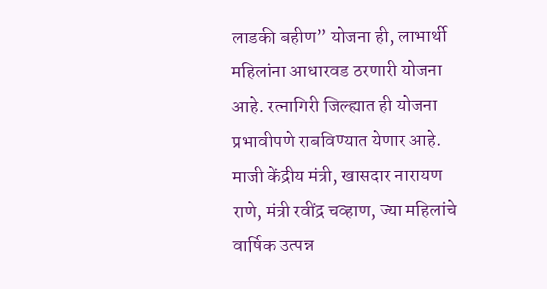लाडकी बहीण” योजना ही, लाभार्थी महिलांना आधारवड ठरणारी योजना आहे. रत्नागिरी जिल्ह्यात ही योजना प्रभावीपणे राबविण्यात येणार आहे. माजी केंद्रीय मंत्री, खासदार नारायण राणे, मंत्री रवींद्र चव्हाण, ज्या महिलांचे वार्षिक उत्पन्न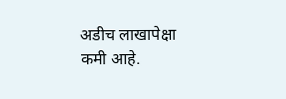अडीच लाखापेक्षा कमी आहे.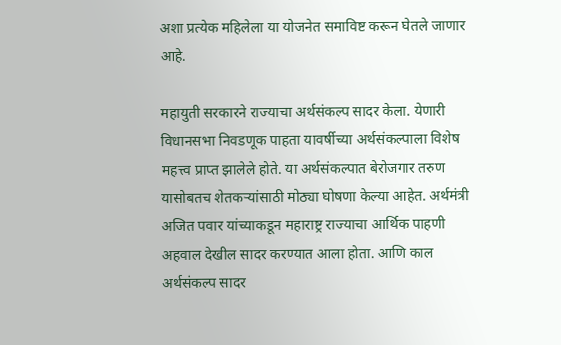अशा प्रत्येक महिलेला या योजनेत समाविष्ट करून घेतले जाणार आहे.

महायुती सरकारने राज्याचा अर्थसंकल्प सादर केला. येणारी विधानसभा निवडणूक पाहता यावर्षीच्या अर्थसंकल्पाला विशेष महत्त्व प्राप्त झालेले होते. या अर्थसंकल्पात बेरोजगार तरुण यासोबतच शेतकऱ्यांसाठी मोठ्या घोषणा केल्या आहेत. अर्थमंत्री अजित पवार यांच्याकडून महाराष्ट्र राज्याचा आर्थिक पाहणी अहवाल देखील सादर करण्यात आला होता. आणि काल अर्थसंकल्प सादर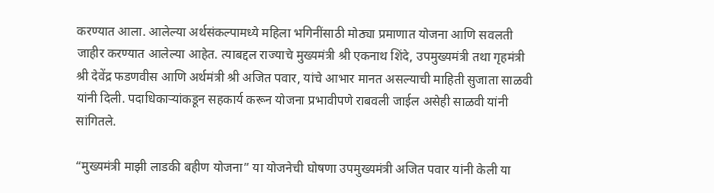करण्यात आला. आलेल्या अर्थसंकल्पामध्ये महिला भगिनींसाठी मोठ्या प्रमाणात योजना आणि सवलती जाहीर करण्यात आलेल्या आहेत. त्याबद्दल राज्याचे मुख्यमंत्री श्री एकनाथ शिंदे, उपमुख्यमंत्री तथा गृहमंत्री श्री देवेंद्र फडणवीस आणि अर्थमंत्री श्री अजित पवार, यांचे आभार मानत असल्याची माहिती सुजाता साळवी यांनी दिली. पदाधिकाऱ्यांकडून सहकार्य करून योजना प्रभावीपणे राबवली जाईल असेही साळवी यांनी सांगितले.

“मुख्यमंत्री माझी लाडकी बहीण योजना” या योजनेची घोषणा उपमुख्यमंत्री अजित पवार यांनी केली या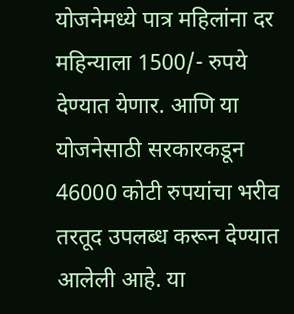योजनेमध्ये पात्र महिलांना दर महिन्याला 1500/- रुपये देण्यात येणार. आणि या योजनेसाठी सरकारकडून 46000 कोटी रुपयांचा भरीव तरतूद उपलब्ध करून देण्यात आलेली आहे. या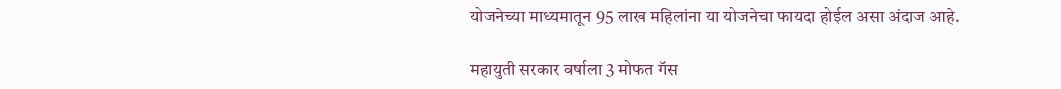योजनेच्या माध्यमातून 95 लाख महिलांना या योजनेचा फायदा होईल असा अंदाज आहे.

महायुती सरकार वर्षाला 3 मोफत गॅस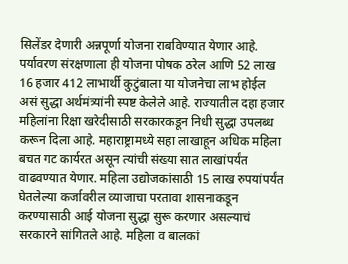सिलेंडर देणारी अन्नपूर्णा योजना राबविण्यात येणार आहे. पर्यावरण संरक्षणाला ही योजना पोषक ठरेल आणि 52 लाख 16 हजार 412 लाभार्थी कुटुंबाला या योजनेचा लाभ होईल असं सुद्धा अर्थमंत्र्यांनी स्पष्ट केलेले आहे. राज्यातील दहा हजार महिलांना रिक्षा खरेदीसाठी सरकारकडून निधी सुद्धा उपलब्ध करून दिला आहे. महाराष्ट्रामध्ये सहा लाखाहून अधिक महिला बचत गट कार्यरत असून त्यांची संख्या सात लाखांपर्यंत वाढवण्यात येणार. महिला उ‌द्योजकांसाठी 15 लाख रुपयांपर्यंत घेतलेल्या कर्जावरील व्याजाचा परतावा शासनाकडून करण्यासाठी आई योजना सुद्धा सुरू करणार असल्याचं सरकारने सांगितले आहे. महिला व बालकां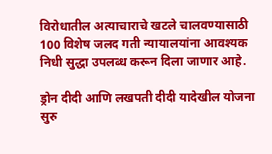विरोधातील अत्याचाराचे खटले चालवण्यासाठी 100 विशेष जलद गती न्यायालयांना आवश्यक निधी सुद्धा उपलब्ध करून दिला जाणार आहे.

ड्रोन दीदी आणि लखपती दीदी यादेखील योजना सुरु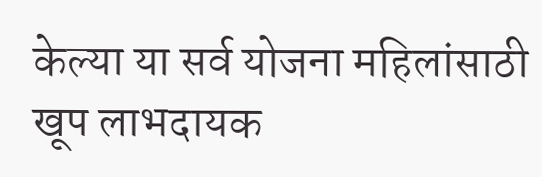केल्या या सर्व योजना महिलांसाठी खूप लाभदायक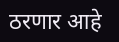ठरणार आहे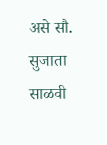असे सौ. सुजाता साळवी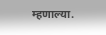म्हणाल्या.